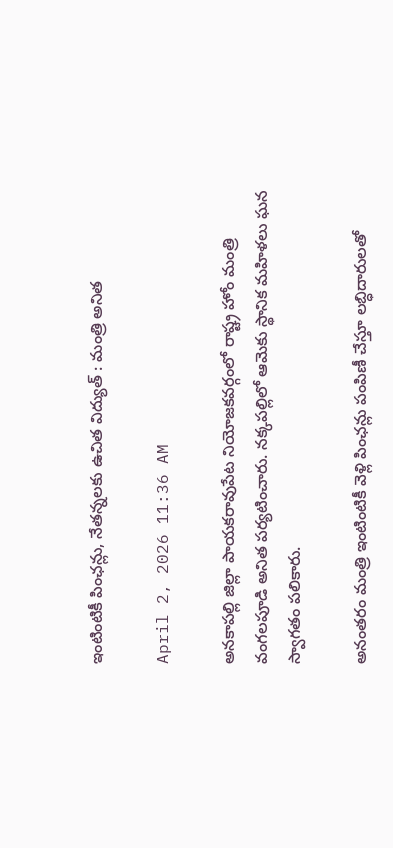ఇంటింటికీ పింఛన్లు, నేతన్నలకు ఉచిత విద్యుత్ : మంత్రి అనిత

April 2, 2026 11:36 AM

అనకాపల్లి జిల్లా పాయకరావుపేట నియోజకవర్గంలో రాష్ట్ర హోం మంత్రి వంగలపూడి అనిత పర్యటించారు. నక్కపల్లిలో ఆమెకు స్థానిక మహిళలు ఘన స్వాగతం పలికారు.

అనంతరం మంత్రి ఇంటింటికీ వెళ్లి పింఛన్లు పంపిణీ చేస్తూ లబ్ధిదారులతో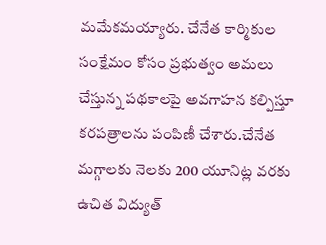మమేకమయ్యారు. చేనేత కార్మికుల సంక్షేమం కోసం ప్రభుత్వం అమలు చేస్తున్న పథకాలపై అవగాహన కల్పిస్తూ కరపత్రాలను పంపిణీ చేశారు.చేనేత మగ్గాలకు నెలకు 200 యూనిట్ల వరకు ఉచిత విద్యుత్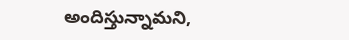అందిస్తున్నామని,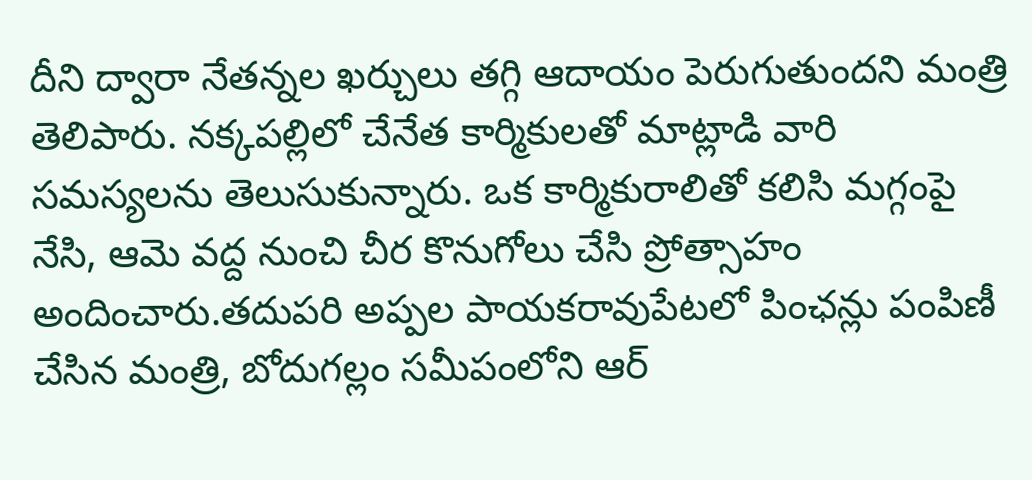దీని ద్వారా నేతన్నల ఖర్చులు తగ్గి ఆదాయం పెరుగుతుందని మంత్రి తెలిపారు. నక్కపల్లిలో చేనేత కార్మికులతో మాట్లాడి వారి సమస్యలను తెలుసుకున్నారు. ఒక కార్మికురాలితో కలిసి మగ్గంపై నేసి, ఆమె వద్ద నుంచి చీర కొనుగోలు చేసి ప్రోత్సాహం అందించారు.తదుపరి అప్పల పాయకరావుపేటలో పింఛన్లు పంపిణీ చేసిన మంత్రి, బోదుగల్లం సమీపంలోని ఆర్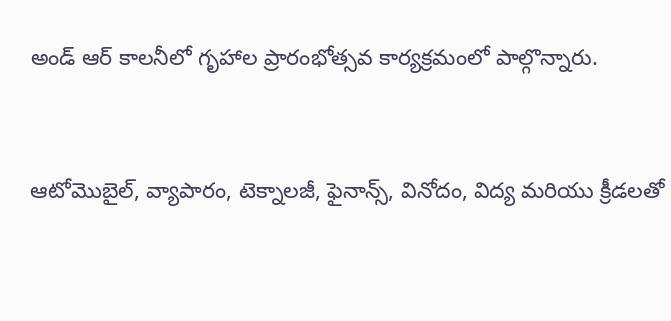అండ్ ఆర్ కాలనీలో గృహాల ప్రారంభోత్సవ కార్యక్రమంలో పాల్గొన్నారు.


ఆటోమొబైల్, వ్యాపారం, టెక్నాలజీ, ఫైనాన్స్, వినోదం, విద్య మరియు క్రీడలతో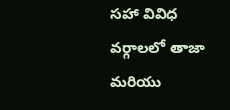సహా వివిధ వర్గాలలో తాజా మరియు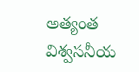అత్యంత విశ్వసనీయ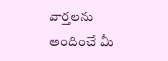వార్తలను అందించే మీ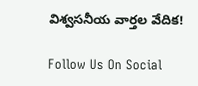విశ్వసనీయ వార్తల వేదిక!

Follow Us On Social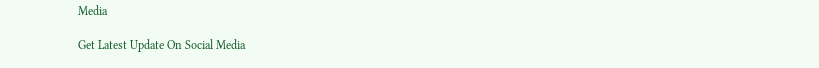Media

Get Latest Update On Social Media